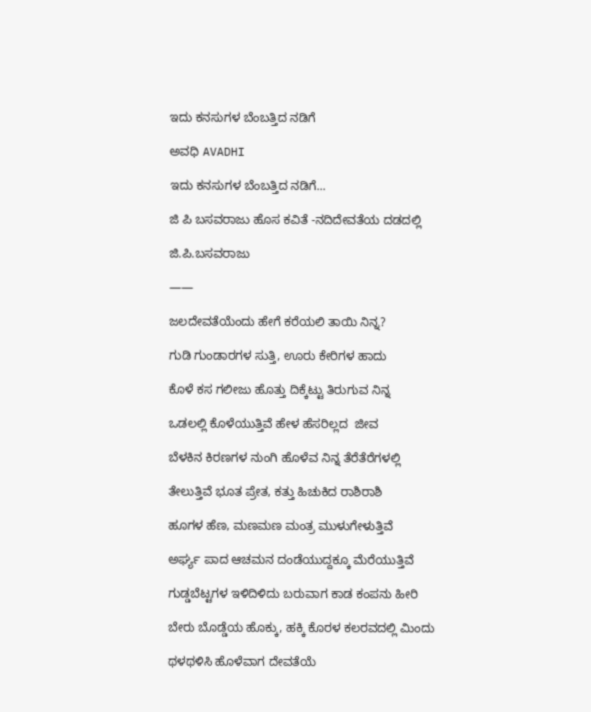ಇದು ಕನಸುಗಳ ಬೆಂಬತ್ತಿದ ನಡಿಗೆ‍

ಅವಧಿ AVADHI

ಇದು ಕನಸುಗಳ ಬೆಂಬತ್ತಿದ ನಡಿಗೆ...

ಜಿ ಪಿ ಬಸವರಾಜು ಹೊಸ ಕವಿತೆ -ನದಿದೇವತೆಯ ದಡದಲ್ಲಿ

ಜಿ.ಪಿ.ಬಸವರಾಜು

——

ಜಲದೇವತೆಯೆಂದು ಹೇಗೆ ಕರೆಯಲಿ ತಾಯಿ ನಿನ್ನ?

ಗುಡಿ ಗುಂಡಾರಗಳ ಸುತ್ತಿ, ಊರು ಕೇರಿಗಳ ಹಾದು

ಕೊಳೆ ಕಸ ಗಲೀಜು ಹೊತ್ತು ದಿಕ್ಕೆಟ್ಟು ತಿರುಗುವ ನಿನ್ನ

ಒಡಲಲ್ಲಿ ಕೊಳೆಯುತ್ತಿವೆ ಹೇಳ ಹೆಸರಿಲ್ಲದ  ಜೀವ

ಬೆಳಕಿನ ಕಿರಣಗಳ ನುಂಗಿ ಹೊಳೆವ ನಿನ್ನ ತೆರೆತೆರೆಗಳಲ್ಲಿ

ತೇಲುತ್ತಿವೆ ಭೂತ ಪ್ರೇತ, ಕತ್ತು ಹಿಚುಕಿದ ರಾಶಿರಾಶಿ

ಹೂಗಳ ಹೆಣ, ಮಣಮಣ ಮಂತ್ರ ಮುಳುಗೇಳುತ್ತಿವೆ

ಅರ್ಘ್ಯ ಪಾದ ಆಚಮನ ದಂಡೆಯುದ್ದಕ್ಕೂ ಮೆರೆಯುತ್ತಿವೆ

ಗುಡ್ಡಬೆಟ್ಟಗಳ ಇಳಿದಿಳಿದು ಬರುವಾಗ ಕಾಡ ಕಂಪನು ಹೀರಿ

ಬೇರು ಬೊಡ್ಡೆಯ ಹೊಕ್ಕು, ಹಕ್ಕಿ ಕೊರಳ ಕಲರವದಲ್ಲಿ ಮಿಂದು

ಥಳಥಳಿಸಿ ಹೊಳೆವಾಗ ದೇವತೆಯೆ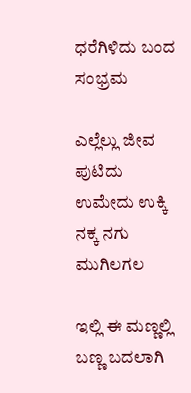ಧರೆಗಿಳಿದು ಬಂದ ಸಂಭ್ರಮ

ಎಲ್ಲೆಲ್ಲು ಜೀವ ಪುಟಿದು ಉಮೇದು ಉಕ್ಕಿ ನಕ್ಕ ನಗು ಮುಗಿಲಗಲ

ಇಲ್ಲಿ ಈ ಮಣ್ಣಲ್ಲಿ ಬಣ್ಣ ಬದಲಾಗಿ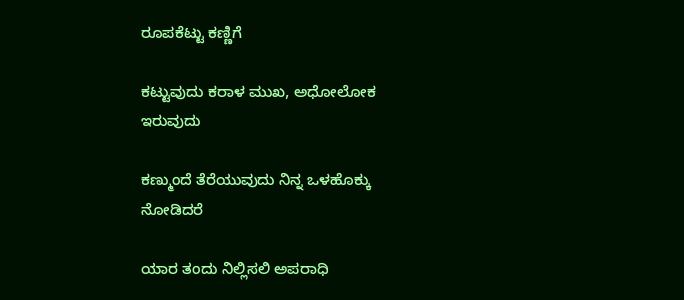ರೂಪಕೆಟ್ಟು ಕಣ್ಣಿಗೆ

ಕಟ್ಟುವುದು ಕರಾಳ ಮುಖ, ಅಧೋಲೋಕ ಇರುವುದು

ಕಣ್ಮುಂದೆ ತೆರೆಯುವುದು ನಿನ್ನ ಒಳಹೊಕ್ಕು ನೋಡಿದರೆ

ಯಾರ ತಂದು ನಿಲ್ಲಿಸಲಿ ಅಪರಾಧಿ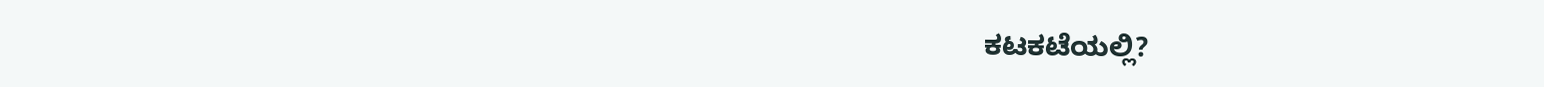ಕಟಕಟೆಯಲ್ಲಿ?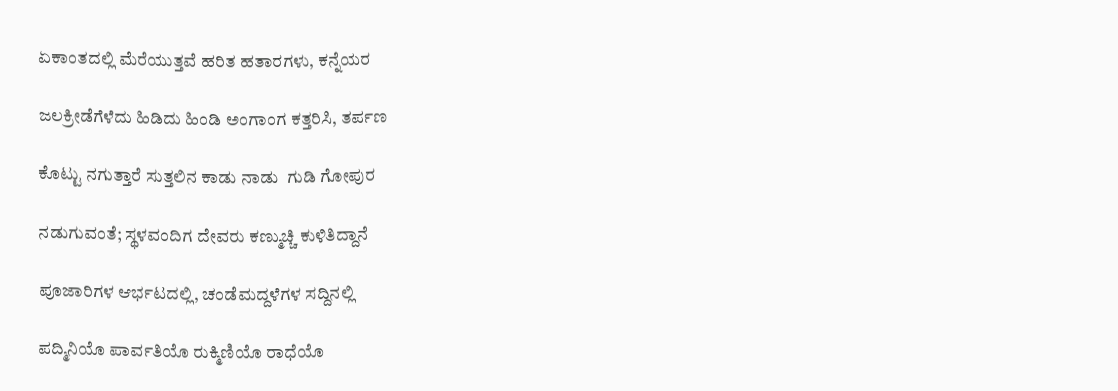ಏಕಾಂತದಲ್ಲಿ ಮೆರೆಯುತ್ತವೆ ಹರಿತ ಹತಾರಗಳು, ಕನ್ನೆಯರ

ಜಲಕ್ರೀಡೆಗೆಳೆದು ಹಿಡಿದು ಹಿಂಡಿ ಅಂಗಾಂಗ ಕತ್ತರಿಸಿ, ತರ್ಪಣ

ಕೊಟ್ಟು ನಗುತ್ತಾರೆ ಸುತ್ತಲಿನ ಕಾಡು ನಾಡು  ಗುಡಿ ಗೋಪುರ

ನಡುಗುವಂತೆ; ಸ್ಥಳವಂದಿಗ ದೇವರು ಕಣ್ಮುಚ್ಚಿ ಕುಳಿತಿದ್ದಾನೆ

ಪೂಜಾರಿಗಳ ಆರ್ಭಟದಲ್ಲಿ, ಚಂಡೆಮದ್ದಳೆಗಳ ಸದ್ದಿನಲ್ಲಿ

ಪದ್ಮಿನಿಯೊ ಪಾರ್ವತಿಯೊ ರುಕ್ಮಿಣಿಯೊ ರಾಧೆಯೊ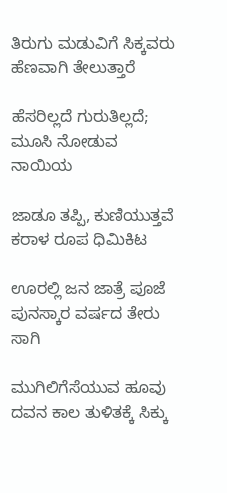ತಿರುಗು ಮಡುವಿಗೆ ಸಿಕ್ಕವರು ಹೆಣವಾಗಿ ತೇಲುತ್ತಾರೆ

ಹೆಸರಿಲ್ಲದೆ ಗುರುತಿಲ್ಲದೆ; ಮೂಸಿ ನೋಡುವ ನಾಯಿಯ

ಜಾಡೂ ತಪ್ಪಿ, ಕುಣಿಯುತ್ತವೆ ಕರಾಳ ರೂಪ ಧಿಮಿಕಿಟ

ಊರಲ್ಲಿ ಜನ ಜಾತ್ರೆ ಪೂಜೆ ಪುನಸ್ಕಾರ ವರ್ಷದ ತೇರು ಸಾಗಿ

ಮುಗಿಲಿಗೆಸೆಯುವ ಹೂವು ದವನ ಕಾಲ ತುಳಿತಕ್ಕೆ ಸಿಕ್ಕು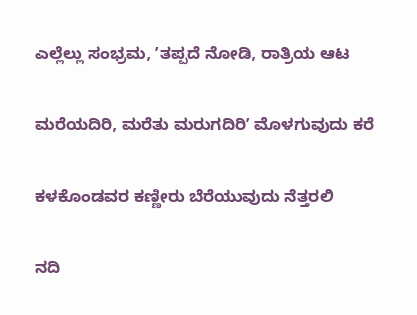ಎಲ್ಲೆಲ್ಲು ಸಂಭ್ರಮ, ʼತಪ್ಪದೆ ನೋಡಿ, ರಾತ್ರಿಯ ಆಟ

ಮರೆಯದಿರಿ, ಮರೆತು ಮರುಗದಿರಿʼ ಮೊಳಗುವುದು ಕರೆ

ಕಳಕೊಂಡವರ ಕಣ್ಣೀರು ಬೆರೆಯುವುದು ನೆತ್ತರಲಿ

ನದಿ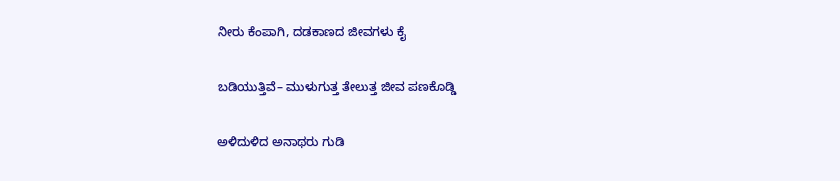ನೀರು ಕೆಂಪಾಗಿ, ದಡಕಾಣದ ಜೀವಗಳು ಕೈ

ಬಡಿಯುತ್ತಿವೆ– ಮುಳುಗುತ್ತ ತೇಲುತ್ತ ಜೀವ ಪಣಕೊಡ್ಡಿ

ಅಳಿದುಳಿದ ಅನಾಥರು ಗುಡಿ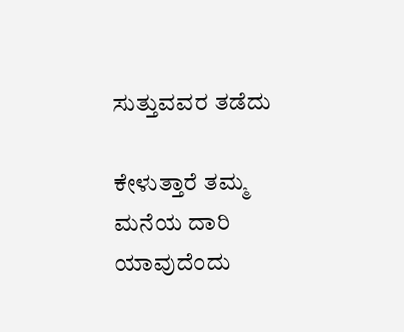ಸುತ್ತುವವರ ತಡೆದು

ಕೇಳುತ್ತಾರೆ ತಮ್ಮ ಮನೆಯ ದಾರಿ ಯಾವುದೆಂದು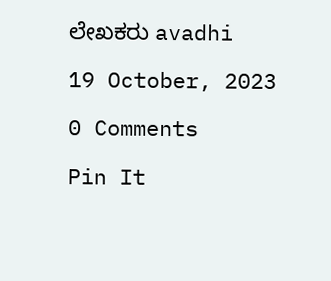ಲೇಖಕರು avadhi

19 October, 2023

0 Comments

Pin It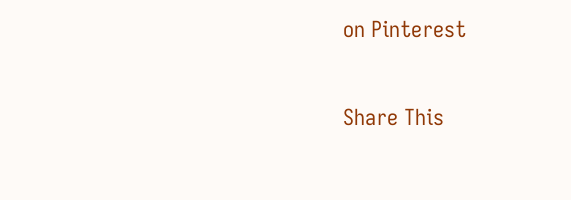on Pinterest

Share This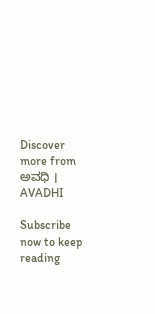Discover more from ಅವಧಿ । AVADHI

Subscribe now to keep reading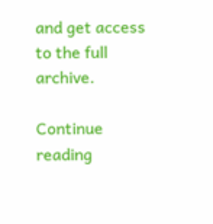and get access to the full archive.

Continue reading